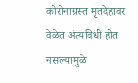कोरोनाग्रस्त मृतदेहावर वेळेत अंत्यविधी होत नसल्यामुळे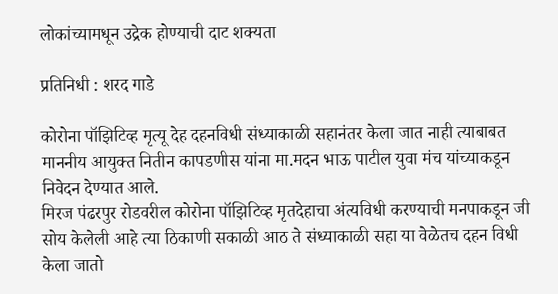लोकांच्यामधून उद्रेक होण्याची दाट शक्यता

प्रतिनिधी : शरद गाडे

कोरोना पॉझिटिव्ह मृत्यू देह दहनविधी संध्याकाळी सहानंतर केला जात नाही त्याबाबत माननीय आयुक्त नितीन कापडणीस यांना मा.मदन भाऊ पाटील युवा मंच यांच्याकडून निवेदन देण्यात आले.
मिरज पंढरपुर रोडवरील कोरोना पॉझिटिव्ह मृतदेहाचा अंत्यविधी करण्याची मनपाकडून जी सोय केलेली आहे त्या ठिकाणी सकाळी आठ ते संध्याकाळी सहा या वेळेतच दहन विधी केला जातो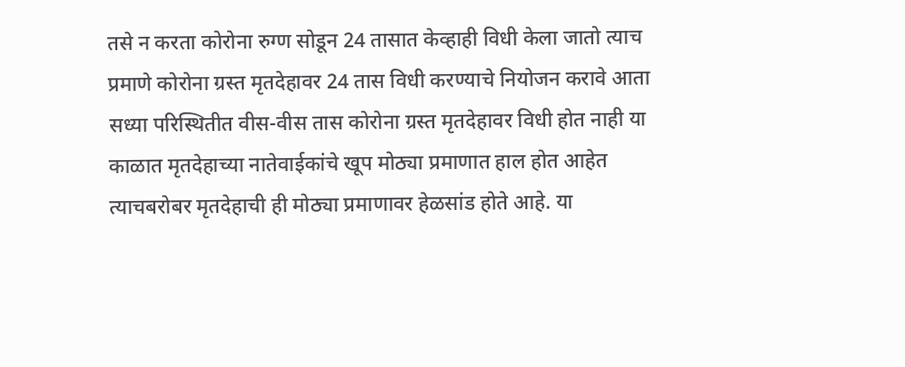तसे न करता कोरोना रुग्ण सोडून 24 तासात केव्हाही विधी केला जातो त्याच प्रमाणे कोरोना ग्रस्त मृतदेहावर 24 तास विधी करण्याचे नियोजन करावे आता सध्या परिस्थितीत वीस-वीस तास कोरोना ग्रस्त मृतदेहावर विधी होत नाही या काळात मृतदेहाच्या नातेवाईकांचे खूप मोठ्या प्रमाणात हाल होत आहेत त्याचबरोबर मृतदेहाची ही मोठ्या प्रमाणावर हेळसांड होते आहे. या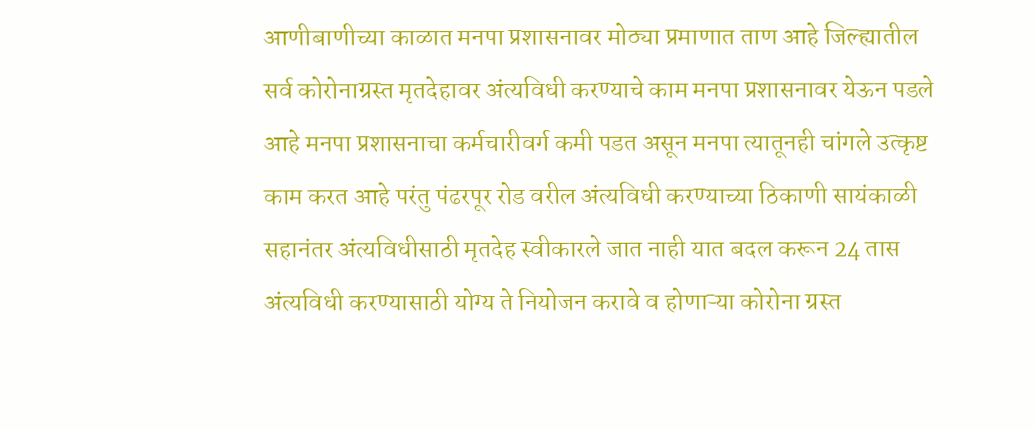आणीबाणीच्या काळात मनपा प्रशासनावर मोठ्या प्रमाणात ताण आहे जिल्ह्यातील सर्व कोरोनाग्रस्त मृतदेहावर अंत्यविधी करण्याचे काम मनपा प्रशासनावर येऊन पडले आहे मनपा प्रशासनाचा कर्मचारीवर्ग कमी पडत असून मनपा त्यातूनही चांगले उत्कृष्ट काम करत आहे परंतु पंढरपूर रोड वरील अंत्यविधी करण्याच्या ठिकाणी सायंकाळी सहानंतर अंत्यविधीसाठी मृतदेह स्वीकारले जात नाही यात बदल करून 24 तास अंत्यविधी करण्यासाठी योग्य ते नियोजन करावे व होणाऱ्या कोरोना ग्रस्त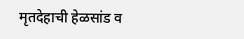मृतदेहाची हेळसांड व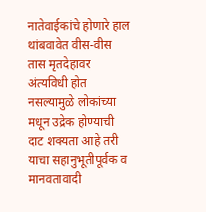नातेवाईकांचे होणारे हाल थांबवावेत वीस-वीस तास मृतदेहावर अंत्यविधी होत नसल्यामुळे लोकांच्या मधून उद्रेक होण्याची दाट शक्यता आहे तरी याचा सहानुभूतीपूर्वक व मानवतावादी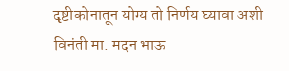दृष्टीकोनातून योग्य तो निर्णय घ्यावा अशी विनंती मा. मदन भाऊ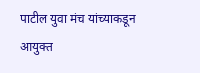पाटील युवा मंच यांच्याकडून आयुक्त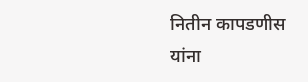नितीन कापडणीस यांना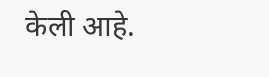केली आहे.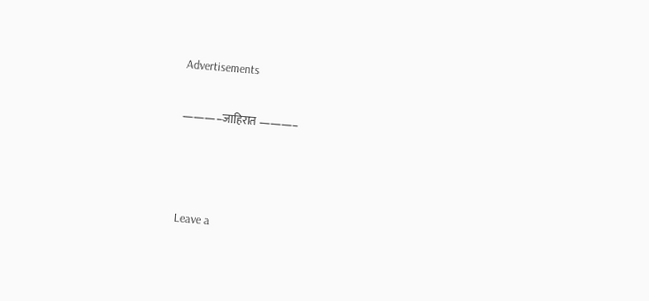Advertisements

———–जाहिरात ———–



Leave a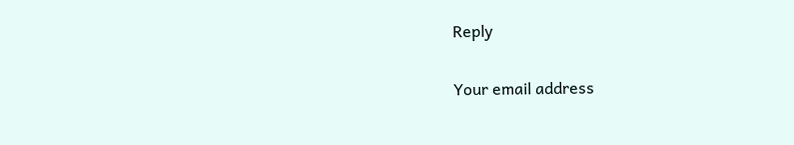Reply

Your email address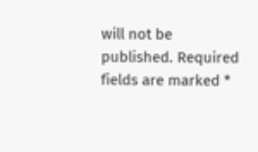will not be published. Required fields are marked *